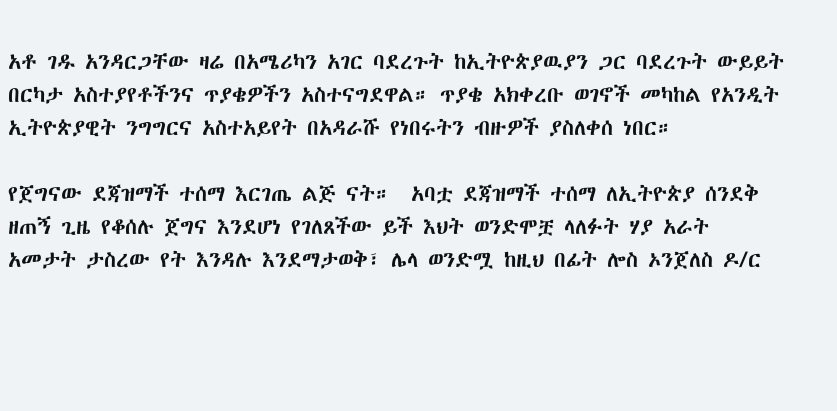አቶ ገዱ አንዳርጋቸው ዛሬ በአሜሪካን አገር ባደረጉት ከኢትዮጵያዉያን ጋር ባደረጉት ውይይት በርካታ አስተያየቶችንና ጥያቄዎችን አስተናግደዋል። ጥያቄ አክቀረቡ ወገኖች መካከል የአንዲት ኢትዮጵያዊት ንግግርና አስተአይየት በአዳራሹ የነበሩትን ብዙዎች ያስለቀሰ ነበር።

የጀግናው ደጃዝማች ተሰማ እርገጤ ልጅ ናት።  አባቷ ደጃዝማች ተሰማ ለኢትዮጵያ ሰንደቅ ዘጠኝ ጊዜ የቆሰሉ ጀግና እንደሆነ የገለጸችው ይች እህት ወንድሞቿ ላለፉት ሃያ አራት አመታት ታስረው የት እንዳሉ እንደማታወቅ፣ ሌላ ወንድሟ ከዚህ በፊት ሎስ ኦንጀለስ ዶ/ር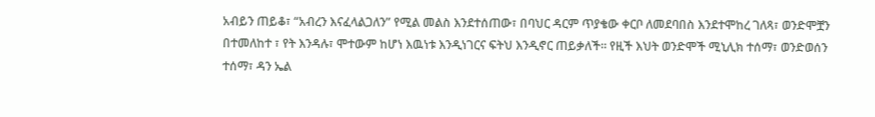አብይን ጠይቆ፣ “አብረን እናፈላልጋለን” የሚል መልስ እንደተሰጠው፣ በባህር ዳርም ጥያቄው ቀርቦ ለመደባበስ እንደተሞከረ ገለጻ፣ ወንድሞቿን በተመለከተ ፣ የት እንዳሉ፣ ሞተውም ከሆነ እዉነቱ እንዲነገርና ፍትህ እንዲኖር ጠይቃለች። የዚች እህት ወንድሞች ሚኒሊክ ተሰማ፣ ወንድወሰን ተሰማ፣ ዳን ኤል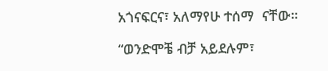አጎናፍርና፣ አለማየሁ ተሰማ  ናቸው።

“ወንድሞቼ ብቻ አይደሉም፣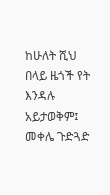ከሁለት ሺህ በላይ ዜጎች የት እንዳሉ አይታወቅም፤ መቀሌ ጉድጓድ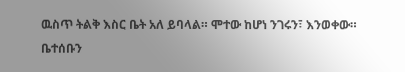ዉስጥ ትልቅ እስር ቤት አለ ይባላል። ሞተው ከሆነ ንገሩን፣ እንወቀው። ቤተሰቡን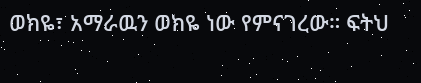ወክዬ፣ አማራዉን ወክዬ ነው የምናገረው። ፍትህ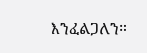እንፈልጋለን።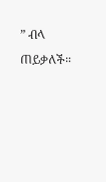” ብላ ጠይቃለች።